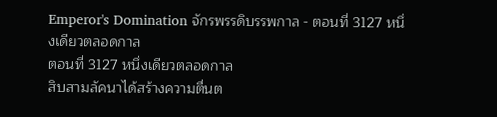Emperor's Domination จักรพรรดิบรรพกาล - ตอนที่ 3127 หนึ่งเดียวตลอดกาล
ตอนที่ 3127 หนึ่งเดียวตลอดกาล
สิบสามลัคนาได้สร้างความตื่นต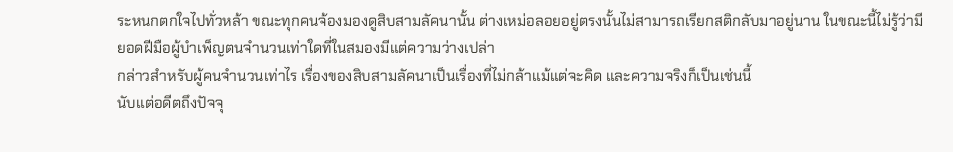ระหนกตกใจไปทั่วหล้า ขณะทุกคนจ้องมองดูสิบสามลัคนานั้น ต่างเหม่อลอยอยู่ตรงนั้นไม่สามารถเรียกสติกลับมาอยู่นาน ในขณะนี้ไม่รู้ว่ามียอดฝีมือผู้บำเพ็ญตนจำนวนเท่าใดที่ในสมองมีแต่ความว่างเปล่า
กล่าวสำหรับผู้คนจำนวนเท่าไร เรื่องของสิบสามลัคนาเป็นเรื่องที่ไม่กล้าแม้แต่จะคิด และความจริงก็เป็นเช่นนี้
นับแต่อดีตถึงปัจจุ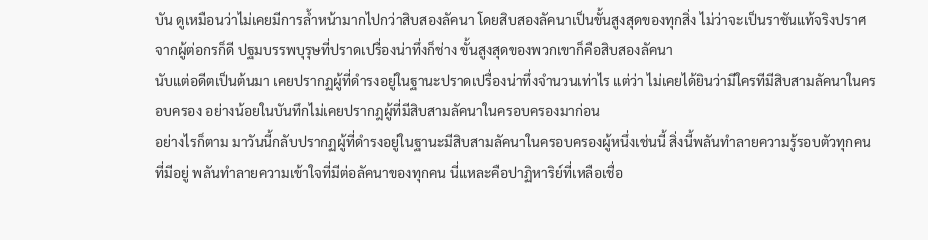บัน ดูเหมือนว่าไม่เคยมีการล้ำหน้ามากไปกว่าสิบสองลัคนา โดยสิบสองลัคนาเป็นขั้นสูงสุดของทุกสิ่ง ไม่ว่าจะเป็นราชันแท้จริงปราศจากผู้ต่อกรก็ดี ปฐมบรรพบุรุษที่ปราดเปรื่องน่าทึ่งก็ช่าง ขั้นสูงสุดของพวกเขาก็คือสิบสองลัคนา
นับแต่อดีตเป็นต้นมา เคยปรากฏผู้ที่ดำรงอยู่ในฐานะปราดเปรื่องน่าทึ่งจำนวนเท่าไร แต่ว่า ไม่เคยได้ยินว่ามีใครทีมีสิบสามลัคนาในครอบครอง อย่างน้อยในบันทึกไม่เคยปรากฎผู้ที่มีสิบสามลัคนาในครอบครองมาก่อน
อย่างไรก็ตาม มาวันนี้กลับปรากฏผู้ที่ดำรงอยู่ในฐานะมีสิบสามลัคนาในครอบครองผู้หนึ่งเช่นนี้ สิ่งนี้พลันทำลายความรู้รอบตัวทุกคนที่มีอยู่ พลันทำลายความเข้าใจที่มีต่อลัคนาของทุกคน นี่แหละคือปาฏิหาริย์ที่เหลือเชื่อ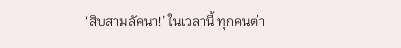‘สิบสามลัคนา!’ ในเวลานี้ ทุกคนต่า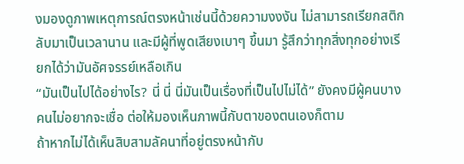งมองดูภาพเหตุการณ์ตรงหน้าเช่นนี้ด้วยความงงงัน ไม่สามารถเรียกสติกลับมาเป็นเวลานาน และมีผู้ที่พูดเสียงเบาๆ ขึ้นมา รู้สึกว่าทุกสิ่งทุกอย่างเรียกได้ว่ามันอัศจรรย์เหลือเกิน
“มันเป็นไปได้อย่างไร? นี่ นี่ นี่มันเป็นเรื่องที่เป็นไปไม่ได้” ยังคงมีผู้คนบางคนไม่อยากจะเชื่อ ต่อให้มองเห็นภาพนี้กับตาของตนเองก็ตาม
ถ้าหากไม่ได้เห็นสิบสามลัคนาที่อยู่ตรงหน้ากับ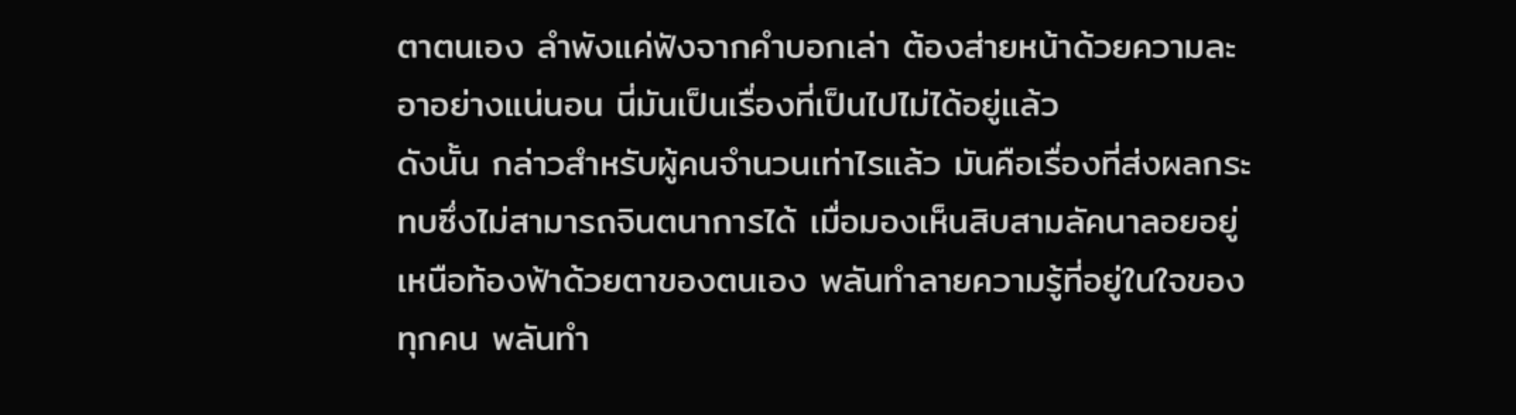ตาตนเอง ลำพังแค่ฟังจากคำบอกเล่า ต้องส่ายหน้าด้วยความละอาอย่างแน่นอน นี่มันเป็นเรื่องที่เป็นไปไม่ได้อยู่แล้ว
ดังนั้น กล่าวสำหรับผู้คนจำนวนเท่าไรแล้ว มันคือเรื่องที่ส่งผลกระทบซึ่งไม่สามารถจินตนาการได้ เมื่อมองเห็นสิบสามลัคนาลอยอยู่เหนือท้องฟ้าด้วยตาของตนเอง พลันทำลายความรู้ที่อยู่ในใจของทุกคน พลันทำ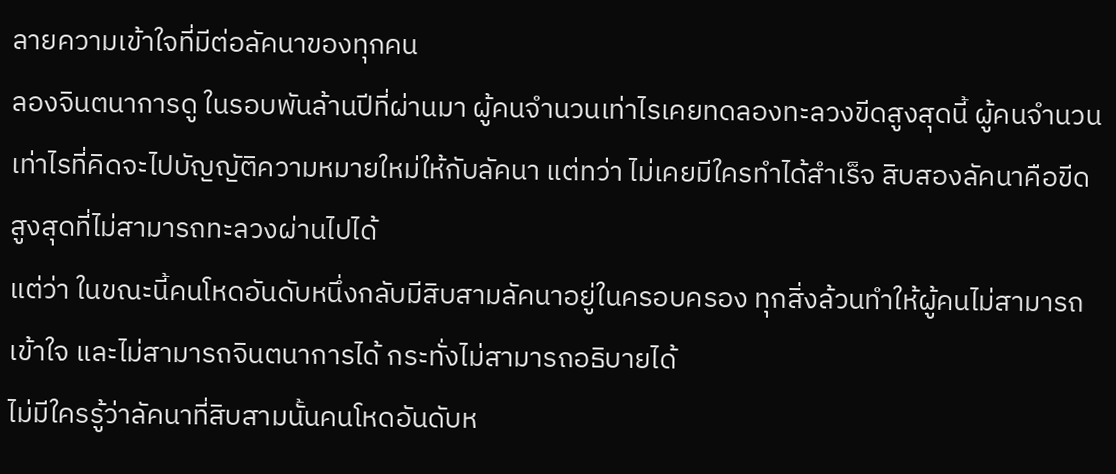ลายความเข้าใจที่มีต่อลัคนาของทุกคน
ลองจินตนาการดู ในรอบพันล้านปีที่ผ่านมา ผู้คนจำนวนเท่าไรเคยทดลองทะลวงขีดสูงสุดนี้ ผู้คนจำนวนเท่าไรที่คิดจะไปบัญญัติความหมายใหม่ให้กับลัคนา แต่ทว่า ไม่เคยมีใครทำได้สำเร็จ สิบสองลัคนาคือขีดสูงสุดที่ไม่สามารถทะลวงผ่านไปได้
แต่ว่า ในขณะนี้คนโหดอันดับหนึ่งกลับมีสิบสามลัคนาอยู่ในครอบครอง ทุกสิ่งล้วนทำให้ผู้คนไม่สามารถเข้าใจ และไม่สามารถจินตนาการได้ กระทั่งไม่สามารถอธิบายได้
ไม่มีใครรู้ว่าลัคนาที่สิบสามนั้นคนโหดอันดับห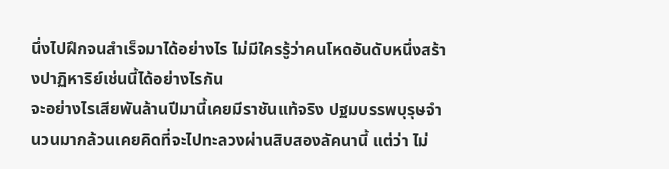นึ่งไปฝึกจนสำเร็จมาได้อย่างไร ไม่มีใครรู้ว่าคนโหดอันดับหนึ่งสร้างปาฏิหาริย์เช่นนี้ได้อย่างไรกัน
จะอย่างไรเสียพันล้านปีมานี้เคยมีราชันแท้จริง ปฐมบรรพบุรุษจำนวนมากล้วนเคยคิดที่จะไปทะลวงผ่านสิบสองลัคนานี้ แต่ว่า ไม่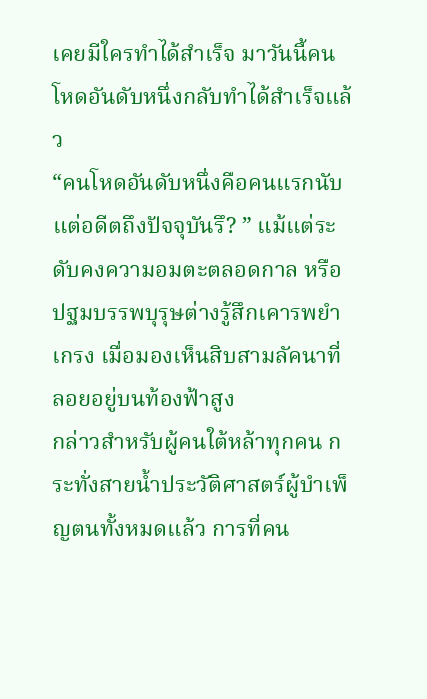เคยมีใครทำได้สำเร็จ มาวันนี้คนโหดอันดับหนึ่งกลับทำได้สำเร็จแล้ว
“คนโหดอันดับหนึ่งคือคนแรกนับแต่อดีตถึงปัจจุบันรึ? ” แม้แต่ระดับคงความอมตะตลอดกาล หรือปฐมบรรพบุรุษต่างรู้สึกเคารพยำเกรง เมื่อมองเห็นสิบสามลัคนาที่ลอยอยู่บนท้องฟ้าสูง
กล่าวสำหรับผู้คนใต้หล้าทุกคน กระทั่งสายน้ำประวัติศาสตร์ผู้บำเพ็ญตนทั้งหมดแล้ว การที่คน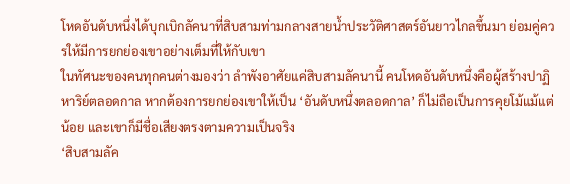โหดอันดับหนึ่งได้บุกเบิกลัคนาที่สิบสามท่ามกลางสายน้ำประวัติศาสตร์อันยาวไกลขึ้นมา ย่อมคู่ควรให้มีการยกย่องเขาอย่างเต็มที่ให้กับเขา
ในทัศนะของคนทุกคนต่างมองว่า ลำพังอาศัยแค่สิบสามลัคนานี้ คนโหดอันดับหนึ่งคือผู้สร้างปาฏิหาริย์ตลอดกาล หากต้องการยกย่องเขาให้เป็น ‘อันดับหนึ่งตลอดกาล’ ก็ไม่ถือเป็นการคุยโม้แม้แต่น้อย และเขาก็มีชื่อเสียงตรงตามความเป็นจริง
‘สิบสามลัค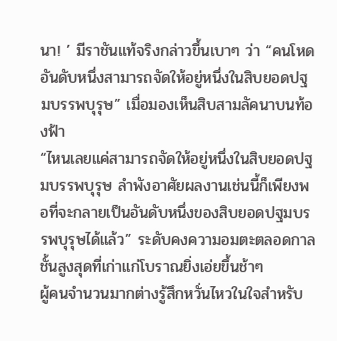นา! ’ มีราชันแท้จริงกล่าวขึ้นเบาๆ ว่า “คนโหดอันดับหนึ่งสามารถจัดให้อยู่หนึ่งในสิบยอดปฐมบรรพบุรุษ” เมื่อมองเห็นสิบสามลัคนาบนท้องฟ้า
“ไหนเลยแค่สามารถจัดให้อยู่หนึ่งในสิบยอดปฐมบรรพบุรุษ ลำพังอาศัยผลงานเช่นนี้ก็เพียงพอที่จะกลายเป็นอันดับหนึ่งของสิบยอดปฐมบรรพบุรุษได้แล้ว” ระดับคงความอมตะตลอดกาล ชั้นสูงสุดที่เก่าแก่โบราณยิ่งเอ่ยขึ้นช้าๆ
ผู้คนจำนวนมากต่างรู้สึกหวั่นไหวในใจสำหรับ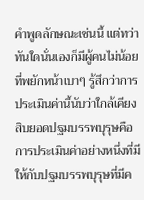คำพูดลักษณะเช่นนี้ แต่ทว่า ทันใดนั่นเองก็มีผู้คนไม่น้อยที่พยักหน้าเบาๆ รู้สึกว่าการประเมินค่านี้นับว่าใกล้เคียง
สิบยอดปฐมบรรพบุรุษคือการประเมินค่าอย่างหนึ่งที่มีให้กับปฐมบรรพบุรุษที่มีค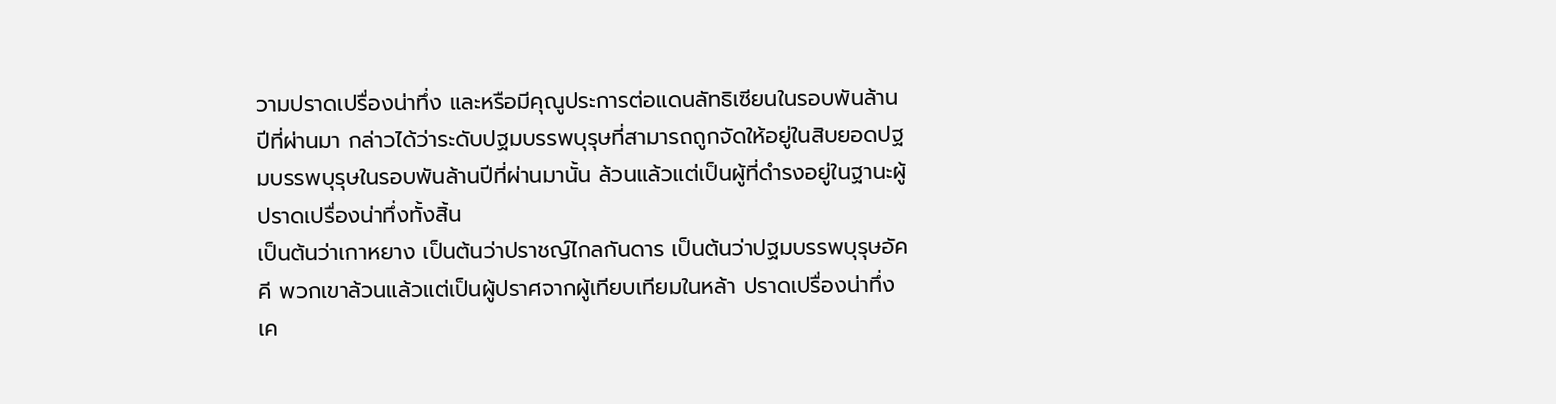วามปราดเปรื่องน่าทึ่ง และหรือมีคุณูประการต่อแดนลัทธิเซียนในรอบพันล้านปีที่ผ่านมา กล่าวได้ว่าระดับปฐมบรรพบุรุษที่สามารถถูกจัดให้อยู่ในสิบยอดปฐมบรรพบุรุษในรอบพันล้านปีที่ผ่านมานั้น ล้วนแล้วแต่เป็นผู้ที่ดำรงอยู่ในฐานะผู้ปราดเปรื่องน่าทึ่งทั้งสิ้น
เป็นต้นว่าเกาหยาง เป็นต้นว่าปราชญ์ไกลกันดาร เป็นต้นว่าปฐมบรรพบุรุษอัคคี พวกเขาล้วนแล้วแต่เป็นผู้ปราศจากผู้เทียบเทียมในหล้า ปราดเปรื่องน่าทึ่ง เค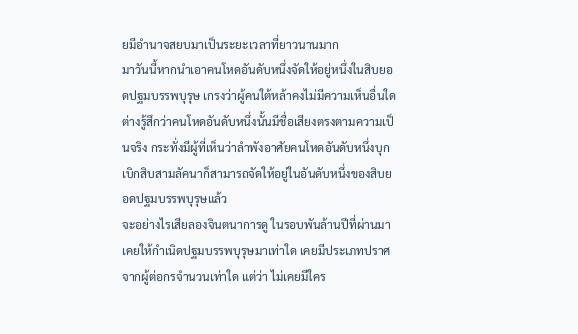ยมีอำนาจสยบมาเป็นระยะเวลาที่ยาวนานมาก
มาวันนี้หากนำเอาคนโหดอันดับหนึ่งจัดให้อยู่หนึ่งในสิบยอดปฐมบรรพบุรุษ เกรงว่าผู้คนใต้หล้าคงไม่มีความเห็นอื่นใด ต่างรู้สึกว่าคนโหดอันดับหนึ่งนั้นมีชื่อเสียงตรงตามความเป็นจริง กระทั่งมีผู้ที่เห็นว่าลำพังอาศัยคนโหดอันดับหนึ่งบุกเบิกสิบสามลัคนาก็สามารถจัดให้อยู่ในอันดับหนึ่งของสิบยอดปฐมบรรพบุรุษแล้ว
จะอย่างไรเสียลองจินตนาการดู ในรอบพันล้านปีที่ผ่านมาเคยให้กำเนิดปฐมบรรพบุรุษมาเท่าใด เคยมีประเภทปราศจากผู้ต่อกรจำนวนเท่าใด แต่ว่า ไม่เคยมีใคร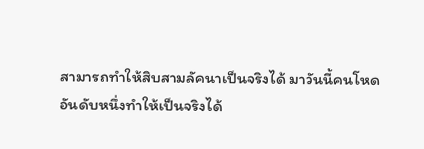สามารถทำให้สิบสามลัคนาเป็นจริงได้ มาวันนี้คนโหดอันดับหนึ่งทำให้เป็นจริงได้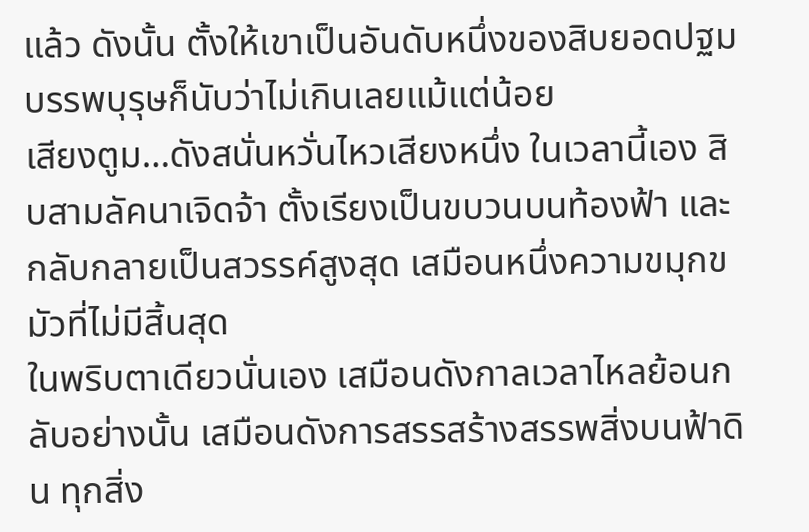แล้ว ดังนั้น ตั้งให้เขาเป็นอันดับหนึ่งของสิบยอดปฐมบรรพบุรุษก็นับว่าไม่เกินเลยแม้แต่น้อย
เสียงตูม…ดังสนั่นหวั่นไหวเสียงหนึ่ง ในเวลานี้เอง สิบสามลัคนาเจิดจ้า ตั้งเรียงเป็นขบวนบนท้องฟ้า และกลับกลายเป็นสวรรค์สูงสุด เสมือนหนึ่งความขมุกขมัวที่ไม่มีสิ้นสุด
ในพริบตาเดียวนั่นเอง เสมือนดังกาลเวลาไหลย้อนกลับอย่างนั้น เสมือนดังการสรรสร้างสรรพสิ่งบนฟ้าดิน ทุกสิ่ง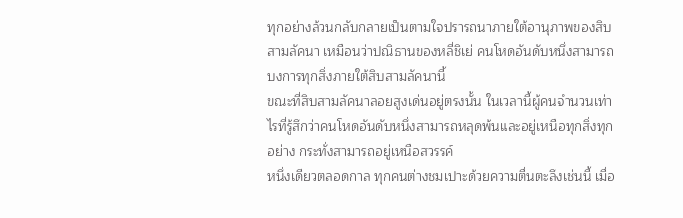ทุกอย่างล้วนกลับกลายเป็นตามใจปรารถนาภายใต้อานุภาพของสิบสามลัคนา เหมือนว่าปณิธานของหลี่ชิเย่ คนโหดอันดับหนึ่งสามารถบงการทุกสิ่งภายใต้สิบสามลัคนานี้
ขณะที่สิบสามลัคนาลอยสูงเด่นอยู่ตรงนั้น ในเวลานี้ผู้คนจำนวนเท่าไรที่รู้สึกว่าคนโหดอันดับหนึ่งสามารถหลุดพ้นและอยู่เหนือทุกสิ่งทุกอย่าง กระทั่งสามารถอยู่เหนือสวรรค์
หนึ่งเดียวตลอดกาล ทุกคนต่างชมเปาะด้วยความตื่นตะลึงเช่นนี้ เมื่อ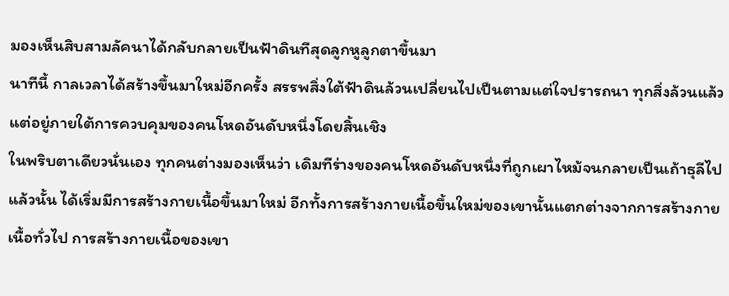มองเห็นสิบสามลัคนาได้กลับกลายเป็นฟ้าดินทีสุดลูกหูลูกตาขึ้นมา
นาทีนี้ กาลเวลาได้สร้างขึ้นมาใหม่อีกครั้ง สรรพสิ่งใต้ฟ้าดินล้วนเปลี่ยนไปเป็นตามแต่ใจปรารถนา ทุกสิ่งล้วนแล้วแต่อยู่ภายใต้การควบคุมของคนโหดอันดับหนึ่งโดยสิ้นเชิง
ในพริบตาเดียวนั่นเอง ทุกคนต่างมองเห็นว่า เดิมทีร่างของคนโหดอันดับหนึ่งที่ถูกเผาไหม้จนกลายเป็นเถ้าธุลีไปแล้วนั้น ได้เริ่มมีการสร้างกายเนื้อขึ้นมาใหม่ อีกทั้งการสร้างกายเนื้อขึ้นใหม่ของเขานั้นแตกต่างจากการสร้างกายเนื้อทั่วไป การสร้างกายเนื้อของเขา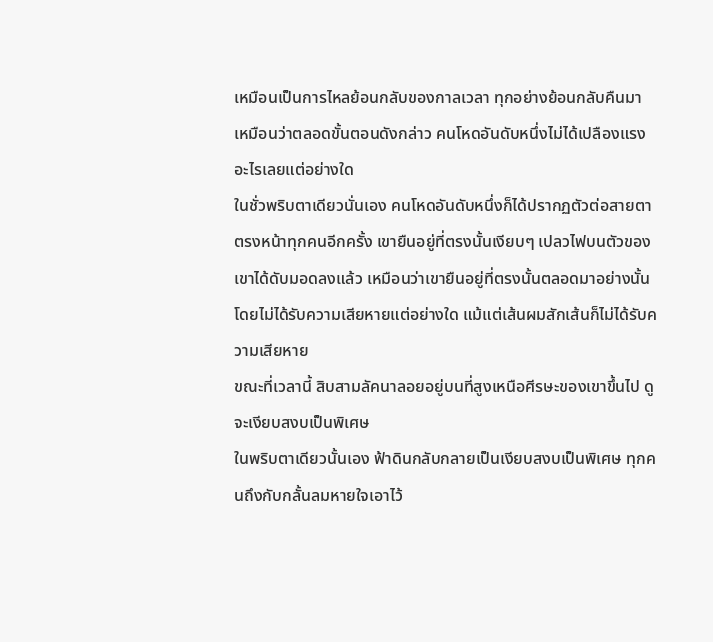เหมือนเป็นการไหลย้อนกลับของกาลเวลา ทุกอย่างย้อนกลับคืนมา เหมือนว่าตลอดขั้นตอนดังกล่าว คนโหดอันดับหนึ่งไม่ได้เปลืองแรงอะไรเลยแต่อย่างใด
ในชั่วพริบตาเดียวนั่นเอง คนโหดอันดับหนึ่งก็ได้ปรากฏตัวต่อสายตาตรงหน้าทุกคนอีกครั้ง เขายืนอยู่ที่ตรงนั้นเงียบๆ เปลวไฟบนตัวของเขาได้ดับมอดลงแล้ว เหมือนว่าเขายืนอยู่ที่ตรงนั้นตลอดมาอย่างนั้น โดยไม่ได้รับความเสียหายแต่อย่างใด แม้แต่เส้นผมสักเส้นก็ไม่ได้รับความเสียหาย
ขณะที่เวลานี้ สิบสามลัคนาลอยอยู่บนที่สูงเหนือศีรษะของเขาขึ้นไป ดูจะเงียบสงบเป็นพิเศษ
ในพริบตาเดียวนั้นเอง ฟ้าดินกลับกลายเป็นเงียบสงบเป็นพิเศษ ทุกคนถึงกับกลั้นลมหายใจเอาไว้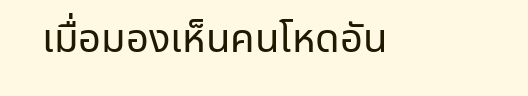เมื่อมองเห็นคนโหดอัน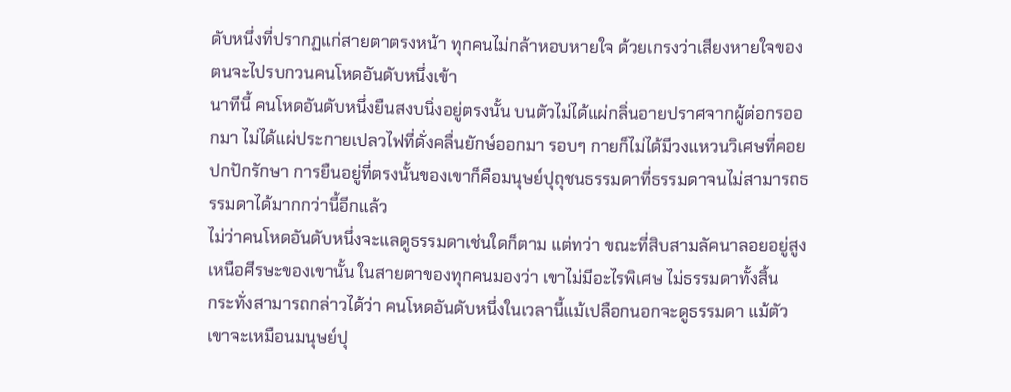ดับหนึ่งที่ปรากฏแก่สายตาตรงหน้า ทุกคนไม่กล้าหอบหายใจ ด้วยเกรงว่าเสียงหายใจของตนจะไปรบกวนคนโหดอันดับหนึ่งเข้า
นาทีนี้ คนโหดอันดับหนึ่งยืนสงบนิ่งอยู่ตรงนั้น บนตัวไม่ได้แผ่กลิ่นอายปราศจากผู้ต่อกรออกมา ไม่ได้แผ่ประกายเปลวไฟที่ดั่งคลื่นยักษ์ออกมา รอบๆ กายก็ไม่ได้มีวงแหวนวิเศษที่คอยปกปักรักษา การยืนอยู่ที่ตรงนั้นของเขาก็คือมนุษย์ปุถุชนธรรมดาที่ธรรมดาจนไม่สามารถธรรมดาได้มากกว่านี้อีกแล้ว
ไม่ว่าคนโหดอันดับหนึ่งจะแลดูธรรมดาเช่นใดก็ตาม แต่ทว่า ขณะที่สิบสามลัคนาลอยอยู่สูงเหนือศีรษะของเขานั้น ในสายตาของทุกคนมองว่า เขาไม่มีอะไรพิเศษ ไม่ธรรมดาทั้งสิ้น
กระทั่งสามารถกล่าวได้ว่า คนโหดอันดับหนึ่งในเวลานี้แม้เปลือกนอกจะดูธรรมดา แม้ตัวเขาจะเหมือนมนุษย์ปุ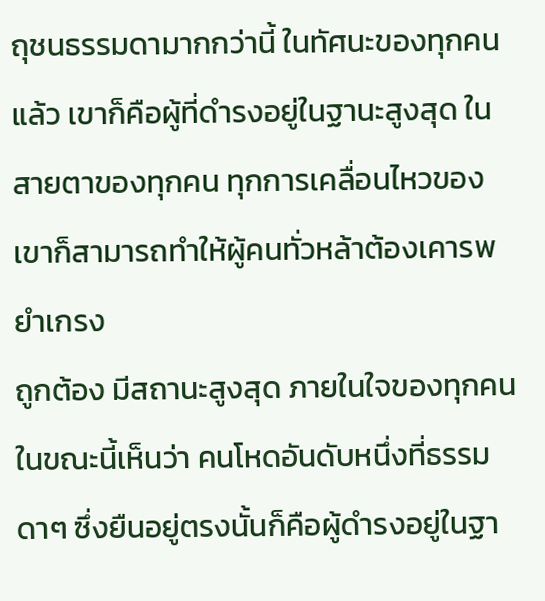ถุชนธรรมดามากกว่านี้ ในทัศนะของทุกคนแล้ว เขาก็คือผู้ที่ดำรงอยู่ในฐานะสูงสุด ในสายตาของทุกคน ทุกการเคลื่อนไหวของเขาก็สามารถทำให้ผู้คนทั่วหล้าต้องเคารพยำเกรง
ถูกต้อง มีสถานะสูงสุด ภายในใจของทุกคนในขณะนี้เห็นว่า คนโหดอันดับหนึ่งที่ธรรมดาๆ ซึ่งยืนอยู่ตรงนั้นก็คือผู้ดำรงอยู่ในฐา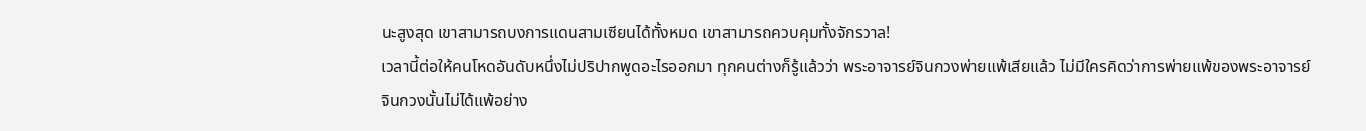นะสูงสุด เขาสามารถบงการแดนสามเซียนได้ทั้งหมด เขาสามารถควบคุมทั้งจักรวาล!
เวลานี้ต่อให้คนโหดอันดับหนึ่งไม่ปริปากพูดอะไรออกมา ทุกคนต่างก็รู้แล้วว่า พระอาจารย์จินกวงพ่ายแพ้เสียแล้ว ไม่มีใครคิดว่าการพ่ายแพ้ของพระอาจารย์จินกวงนั้นไม่ได้แพ้อย่าง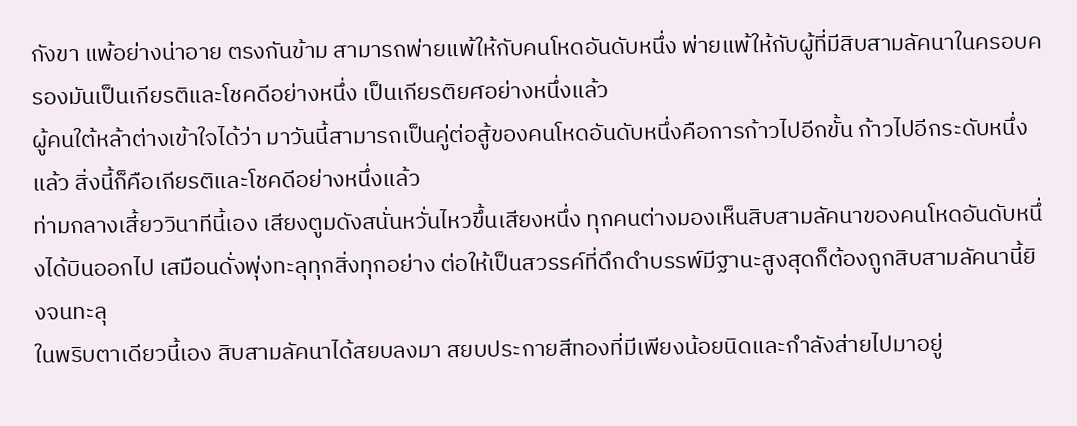กังขา แพ้อย่างน่าอาย ตรงกันข้าม สามารถพ่ายแพ้ให้กับคนโหดอันดับหนึ่ง พ่ายแพ้ให้กับผู้ที่มีสิบสามลัคนาในครอบครองมันเป็นเกียรติและโชคดีอย่างหนึ่ง เป็นเกียรติยศอย่างหนึ่งแล้ว
ผู้คนใต้หล้าต่างเข้าใจได้ว่า มาวันนี้สามารถเป็นคู่ต่อสู้ของคนโหดอันดับหนึ่งคือการก้าวไปอีกขั้น ก้าวไปอีกระดับหนึ่งแล้ว สิ่งนี้ก็คือเกียรติและโชคดีอย่างหนึ่งแล้ว
ท่ามกลางเสี้ยววินาทีนี้เอง เสียงตูมดังสนั่นหวั่นไหวขึ้นเสียงหนึ่ง ทุกคนต่างมองเห็นสิบสามลัคนาของคนโหดอันดับหนึ่งได้บินออกไป เสมือนดั่งพุ่งทะลุทุกสิ่งทุกอย่าง ต่อให้เป็นสวรรค์ที่ดึกดำบรรพ์มีฐานะสูงสุดก็ต้องถูกสิบสามลัคนานี้ยิงจนทะลุ
ในพริบตาเดียวนี้เอง สิบสามลัคนาได้สยบลงมา สยบประกายสีทองที่มีเพียงน้อยนิดและกำลังส่ายไปมาอยู่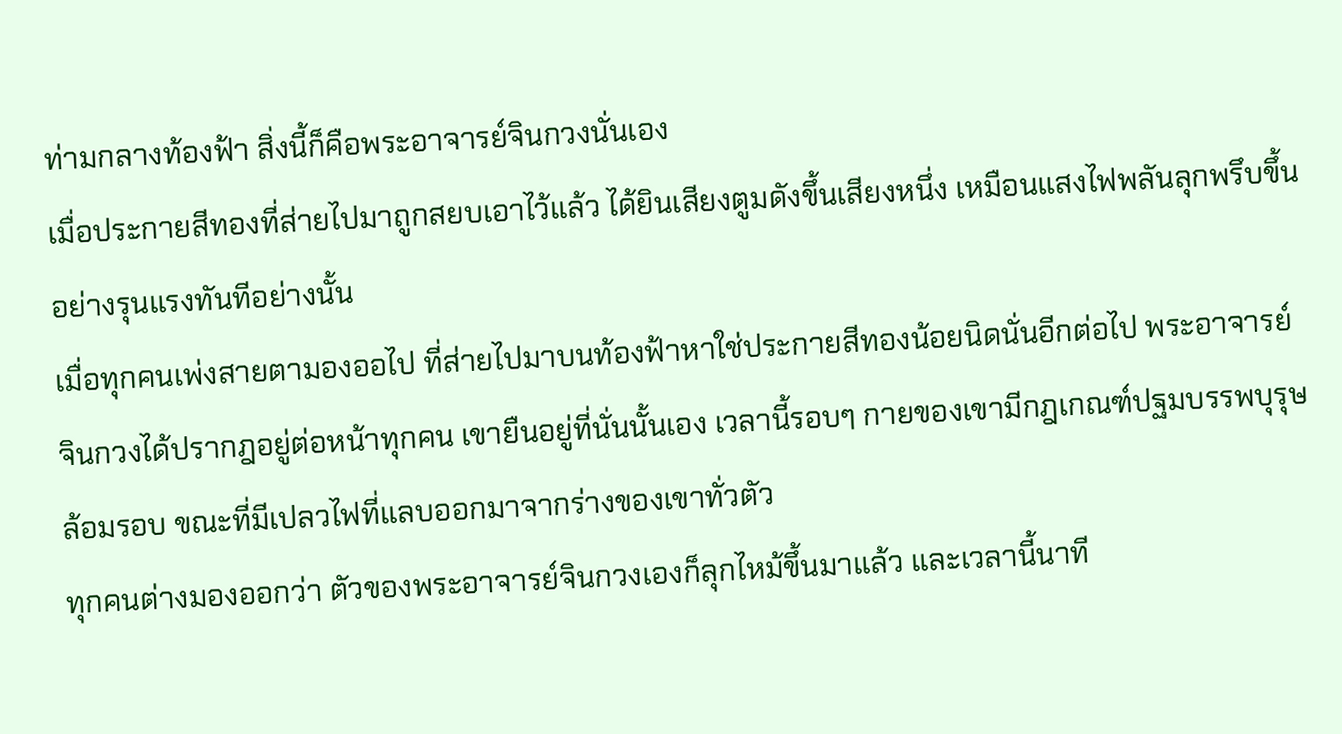ท่ามกลางท้องฟ้า สิ่งนี้ก็คือพระอาจารย์จินกวงนั่นเอง
เมื่อประกายสีทองที่ส่ายไปมาถูกสยบเอาไว้แล้ว ได้ยินเสียงตูมดังขึ้นเสียงหนึ่ง เหมือนแสงไฟพลันลุกพรึบขึ้นอย่างรุนแรงทันทีอย่างนั้น
เมื่อทุกคนเพ่งสายตามองออไป ที่ส่ายไปมาบนท้องฟ้าหาใช่ประกายสีทองน้อยนิดนั่นอีกต่อไป พระอาจารย์จินกวงได้ปรากฎอยู่ต่อหน้าทุกคน เขายืนอยู่ที่นั่นนั้นเอง เวลานี้รอบๆ กายของเขามีกฎเกณฑ์ปฐมบรรพบุรุษล้อมรอบ ขณะที่มีเปลวไฟที่แลบออกมาจากร่างของเขาทั่วตัว
ทุกคนต่างมองออกว่า ตัวของพระอาจารย์จินกวงเองก็ลุกไหม้ขึ้นมาแล้ว และเวลานี้นาที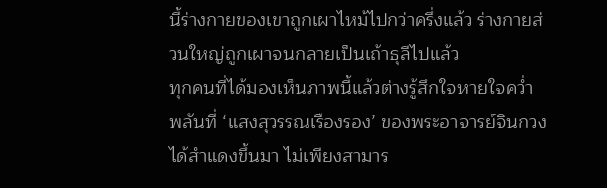นี้ร่างกายของเขาถูกเผาไหม้ไปกว่าครึ่งแล้ว ร่างกายส่วนใหญ่ถูกเผาจนกลายเป็นเถ้าธุลีไปแล้ว
ทุกคนที่ได้มองเห็นภาพนี้แล้วต่างรู้สึกใจหายใจคว่ำ พลันที่ ‘แสงสุวรรณเรืองรอง’ ของพระอาจารย์จินกวงได้สำแดงขึ้นมา ไม่เพียงสามาร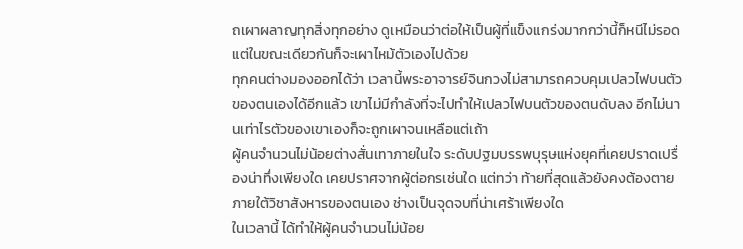ถเผาผลาญทุกสิ่งทุกอย่าง ดูเหมือนว่าต่อให้เป็นผู้ที่แข็งแกร่งมากกว่านี้ก็หนีไม่รอด แต่ในขณะเดียวกันก็จะเผาไหม้ตัวเองไปด้วย
ทุกคนต่างมองออกได้ว่า เวลานี้พระอาจารย์จินกวงไม่สามารถควบคุมเปลวไฟบนตัวของตนเองได้อีกแล้ว เขาไม่มีกำลังที่จะไปทำให้เปลวไฟบนตัวของตนดับลง อีกไม่นานเท่าไรตัวของเขาเองก็จะถูกเผาจนเหลือแต่เถ้า
ผู้คนจำนวนไม่น้อยต่างสั่นเทาภายในใจ ระดับปฐมบรรพบุรุษแห่งยุคที่เคยปราดเปรื่องน่าทึ่งเพียงใด เคยปราศจากผู้ต่อกรเช่นใด แต่ทว่า ท้ายที่สุดแล้วยังคงต้องตายภายใต้วิชาสังหารของตนเอง ช่างเป็นจุดจบที่น่าเศร้าเพียงใด
ในเวลานี้ ได้ทำให้ผู้คนจำนวนไม่น้อย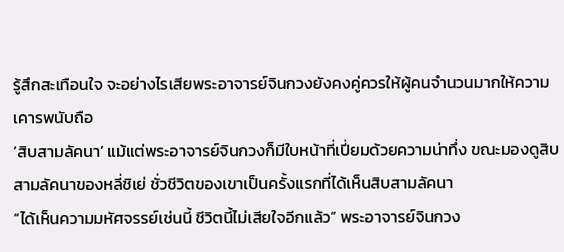รู้สึกสะเทือนใจ จะอย่างไรเสียพระอาจารย์จินกวงยังคงคู่ควรให้ผู้คนจำนวนมากให้ความเคารพนับถือ
‘สิบสามลัคนา’ แม้แต่พระอาจารย์จินกวงก็มีใบหน้าที่เปี่ยมด้วยความน่าทึ่ง ขณะมองดูสิบสามลัคนาของหลี่ชิเย่ ชั่วชีวิตของเขาเป็นครั้งแรกที่ได้เห็นสิบสามลัคนา
“ได้เห็นความมหัศจรรย์เช่นนี้ ชีวิตนี้ไม่เสียใจอีกแล้ว” พระอาจารย์จินกวง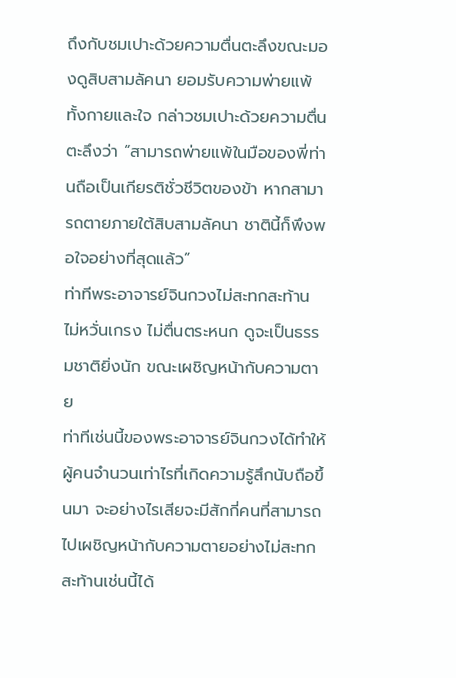ถึงกับชมเปาะด้วยความตื่นตะลึงขณะมองดูสิบสามลัคนา ยอมรับความพ่ายแพ้ทั้งกายและใจ กล่าวชมเปาะด้วยความตื่นตะลึงว่า “สามารถพ่ายแพ้ในมือของพี่ท่านถือเป็นเกียรติชั่วชีวิตของข้า หากสามารถตายภายใต้สิบสามลัคนา ชาตินี้ก็พึงพอใจอย่างที่สุดแล้ว”
ท่าทีพระอาจารย์จินกวงไม่สะทกสะท้าน ไม่หวั่นเกรง ไม่ตื่นตระหนก ดูจะเป็นธรรมชาติยิ่งนัก ขณะเผชิญหน้ากับความตาย
ท่าทีเช่นนี้ของพระอาจารย์จินกวงได้ทำให้ผู้คนจำนวนเท่าไรที่เกิดความรู้สึกนับถือขึ้นมา จะอย่างไรเสียจะมีสักกี่คนที่สามารถไปเผชิญหน้ากับความตายอย่างไม่สะทกสะท้านเช่นนี้ได้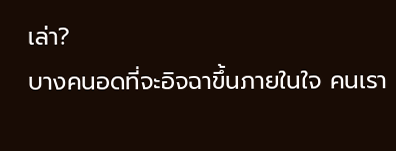เล่า?
บางคนอดที่จะอิจฉาขึ้นภายในใจ คนเรา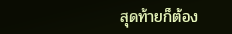สุดท้ายก็ต้อง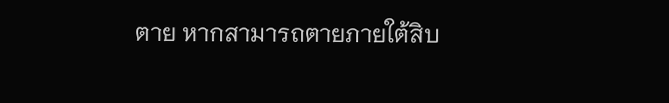ตาย หากสามารถตายภายใต้สิบ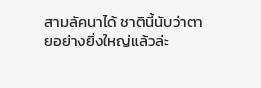สามลัคนาได้ ชาตินี้นับว่าตายอย่างยิ่งใหญ่แล้วล่ะ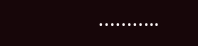………..